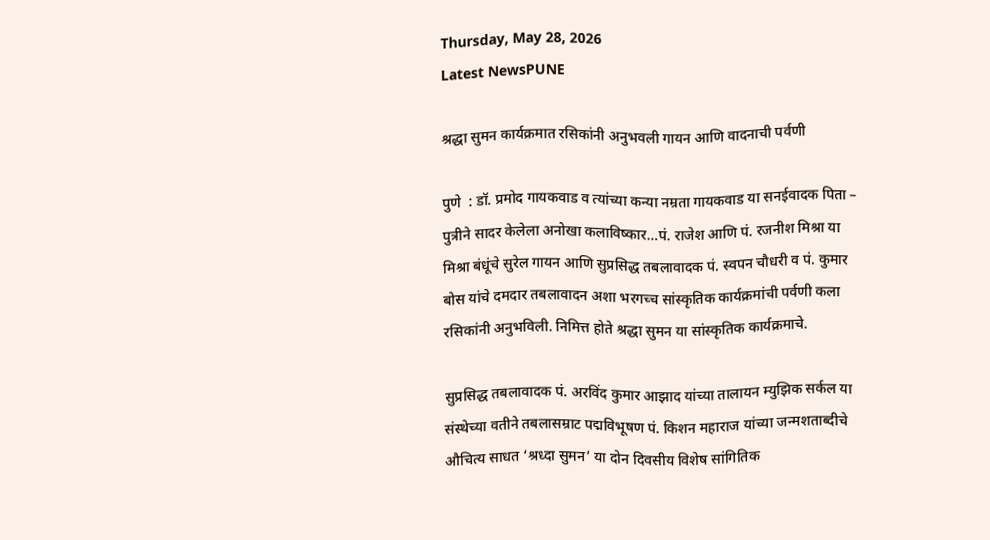Thursday, May 28, 2026
Latest NewsPUNE

श्रद्धा सुमन कार्यक्रमात रसिकांनी अनुभवली गायन आणि वादनाची पर्वणी

पुणे  : डॉ. प्रमोद गायकवाड व त्यांच्या कन्या नम्रता गायकवाड या सनईवादक पिता – पुत्रीने सादर केलेला अनोखा कलाविष्कार…पं. राजेश आणि पं. रजनीश मिश्रा या मिश्रा बंधूंचे सुरेल गायन आणि सुप्रसिद्ध तबलावादक पं. स्वपन चौधरी व पं. कुमार बोस यांचे दमदार तबलावादन अशा भरगच्च सांस्कृतिक कार्यक्रमांची पर्वणी कला रसिकांनी अनुभविली. निमित्त होते श्रद्धा सुमन या सांस्कृतिक कार्यक्रमाचे.

सुप्रसिद्ध तबलावादक पं. अरविंद कुमार आझाद यांच्या तालायन म्युझिक सर्कल या संस्थेच्या वतीने तबलासम्राट पद्मविभूषण पं. किशन महाराज यांच्या जन्मशताब्दीचे औचित्य साधत ‘श्रध्दा सुमन’ या दोन दिवसीय विशेष सांगितिक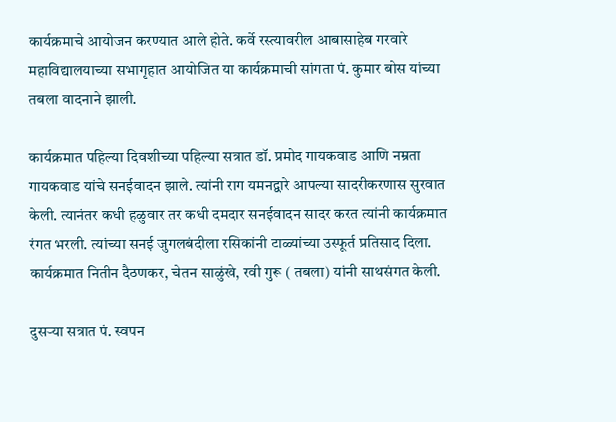कार्यक्रमाचे आयोजन करण्यात आले होते. कर्वे रस्त्यावरील आबासाहेब गरवारे महाविद्यालयाच्या सभागृहात आयोजित या कार्यक्रमाची सांगता पं. कुमार बोस यांच्या तबला वादनाने झाली.

कार्यक्रमात पहिल्या दिवशीच्या पहिल्या सत्रात डॉ. प्रमोद गायकवाड आणि नम्रता गायकवाड यांचे सनईवादन झाले. त्यांनी राग यमनद्वारे आपल्या सादरीकरणास सुरवात केली. त्यानंतर कधी हळुवार तर कधी दमदार सनईवादन सादर करत त्यांनी कार्यक्रमात रंगत भरली. त्यांच्या सनई जुगलबंदीला रसिकांनी टाळ्यांच्या उस्फूर्त प्रतिसाद दिला. कार्यक्रमात नितीन दैठणकर, चेतन साळुंखे, रवी गुरू ( तबला) यांनी साथसंगत केली.

दुसऱ्या सत्रात पं. स्वपन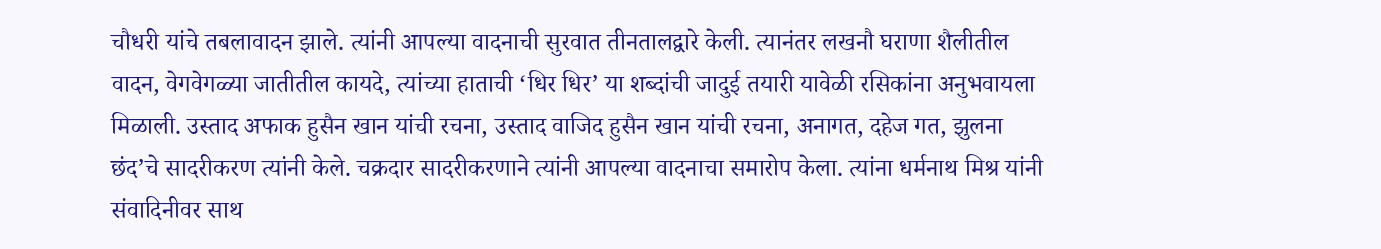चौधरी यांचे तबलावादन झाले. त्यांनी आपल्या वादनाची सुरवात तीनतालद्वारे केली. त्यानंतर लखनौ घराणा शैलीतील वादन, वेगवेगळ्या जातीतील कायदे, त्यांच्या हाताची ‘धिर धिर’ या शब्दांची जादुई तयारी यावेळी रसिकांना अनुभवायला मिळाली. उस्ताद अफाक हुसैन खान यांची रचना, उस्ताद वाजिद हुसैन खान यांची रचना, अनागत, दहेज गत, झुलना छंद’चे सादरीकरण त्यांनी केले. चक्रदार सादरीकरणाने त्यांनी आपल्या वादनाचा समारोप केला. त्यांना धर्मनाथ मिश्र यांनी संवादिनीवर साथ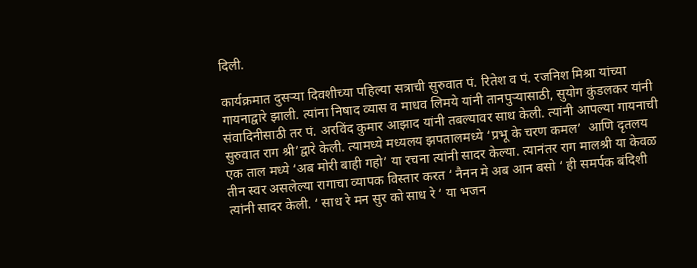दिली.

कार्यक्रमात दुसऱ्या दिवशीच्या पहिल्या सत्राची सुरुवात पं. रितेश व पं. रजनिश मिश्रा यांच्या गायनाद्वारे झाली. त्यांना निषाद व्यास व माधव लिमये यांनी तानपुऱ्यासाठी, सुयोग कुंडलकर यांनी संवादिनीसाठी तर पं. अरविंद कुमार आझाद यांनी तबल्यावर साथ केली. त्यांनी आपल्या गायनाची सुरुवात राग श्री’द्वारे केली. त्यामध्ये मध्यलय झपतालमध्ये ‘प्रभू के चरण कमल’  आणि दृतलय एक ताल मध्ये ‘अब मोरी बाही गहो’ या रचना त्यांनी सादर केल्या. त्यानंतर राग मालश्री या केवळ तीन स्वर असलेल्या रागाचा व्यापक विस्तार करत ‘ नैनन मे अब आन बसो ‘ ही समर्पक बंदिशी त्यांनी सादर केली. ‘ साध रे मन सुर को साध रे ‘ या भजन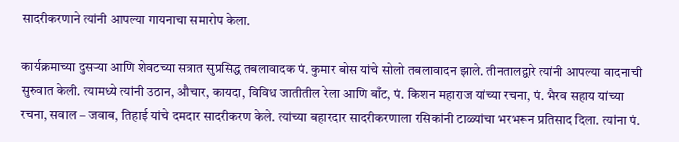सादरीकरणाने त्यांनी आपल्या गायनाचा समारोप केला.

कार्यक्रमाच्या दुसऱ्या आणि शेवटच्या सत्रात सुप्रसिद्ध तबलावादक पं. कुमार बोस यांचे सोलो तबलावादन झाले. तीनतालद्वारे त्यांनी आपल्या वादनाची सुरुवात केली. त्यामध्ये त्यांनी उठान, औचार, कायदा, विविध जातीतील रेला आणि बाँट, पं. किशन महाराज यांच्या रचना, पं. भैरव सहाय यांच्या रचना, सवाल – जवाब, तिहाई यांचे दमदार सादरीकरण केले. त्यांच्या बहारदार सादरीकरणाला रसिकांनी टाळ्यांचा भरभरून प्रतिसाद दिला. त्यांना पं.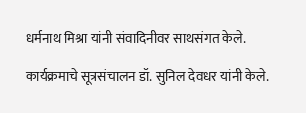धर्मनाथ मिश्रा यांनी संवादिनीवर साथसंगत केले.

कार्यक्रमाचे सूत्रसंचालन डॉ. सुनिल देवधर यांनी केले.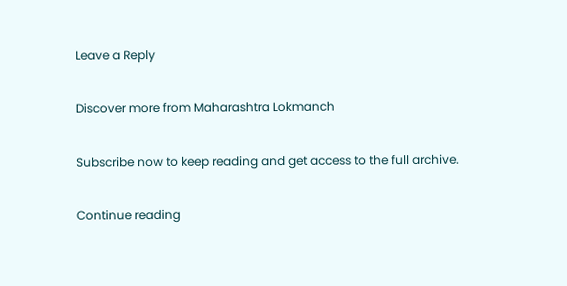Leave a Reply

Discover more from Maharashtra Lokmanch

Subscribe now to keep reading and get access to the full archive.

Continue reading